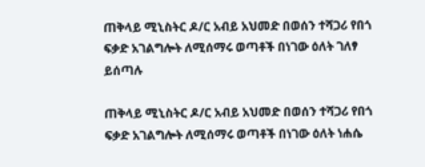ጠቅላይ ሚኒስትር ዶ/ር አብይ አህመድ በወሰን ተሻጋሪ የበጎ ፍቃድ አገልግሎት ለሚሰማሩ ወጣቶች በነገው ዕለት ገለፃ ይሰጣሉ

ጠቅላይ ሚኒስትር ዶ/ር አብይ አህመድ በወሰን ተሻጋሪ የበጎ ፍቃድ አገልግሎት ለሚሰማሩ ወጣቶች በነገው ዕለት ነሐሴ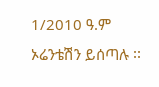1/2010 ዓ.ም ኦሬንቴሽን ይሰጣሉ ፡፡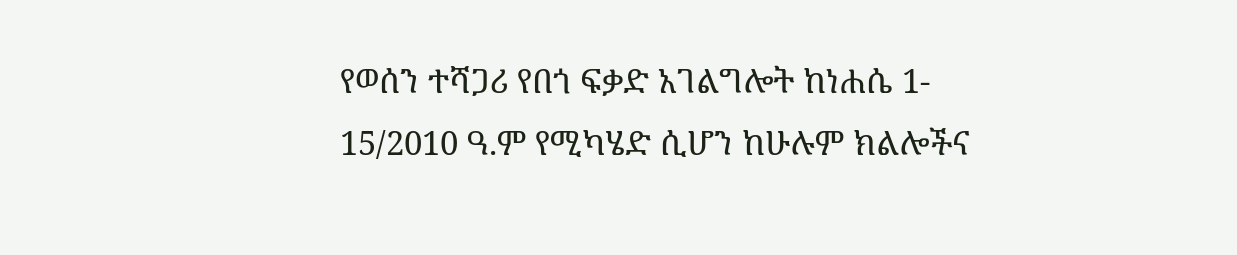የወሰን ተሻጋሪ የበጎ ፍቃድ አገልግሎት ከነሐሴ 1- 15/2010 ዓ.ም የሚካሄድ ሲሆን ከሁሉም ክልሎችና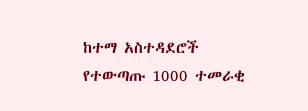ከተማ አስተዳደሮች የተውጣጡ 1000 ተመራቂ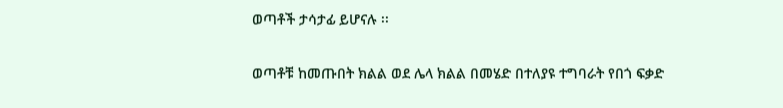ወጣቶች ታሳታፊ ይሆናሉ ፡፡

ወጣቶቹ ከመጡበት ክልል ወደ ሌላ ክልል በመሄድ በተለያዩ ተግባራት የበጎ ፍቃድ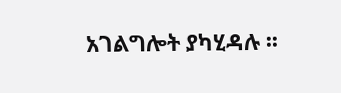አገልግሎት ያካሂዳሉ ፡፡